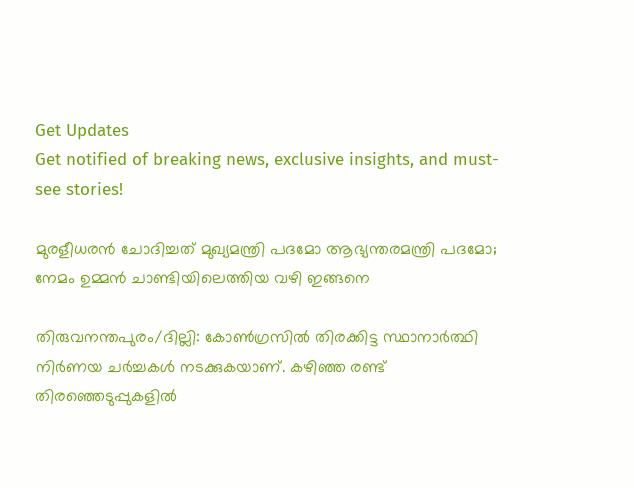Get Updates
Get notified of breaking news, exclusive insights, and must-see stories!

മുരളീധരന്‍ ചോദിച്ചത് മുഖ്യമന്ത്രി പദമോ ആഭ്യന്തരമന്ത്രി പദമോ; നേമം ഉമ്മന്‍ ചാണ്ടിയിലെത്തിയ വഴി ഇങ്ങനെ

തിരുവനന്തപുരം/ദില്ലി: കോണ്‍ഗ്രസില്‍ തിരക്കിട്ട സ്ഥാനാര്‍ത്ഥി നിര്‍ണയ ചര്‍ച്ചകള്‍ നടക്കുകയാണ്. കഴിഞ്ഞ രണ്ട് തിരഞ്ഞെടുപ്പുകളില്‍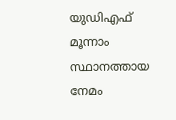യുഡിഎഫ് മൂന്നാം സ്ഥാനത്തായ നേമം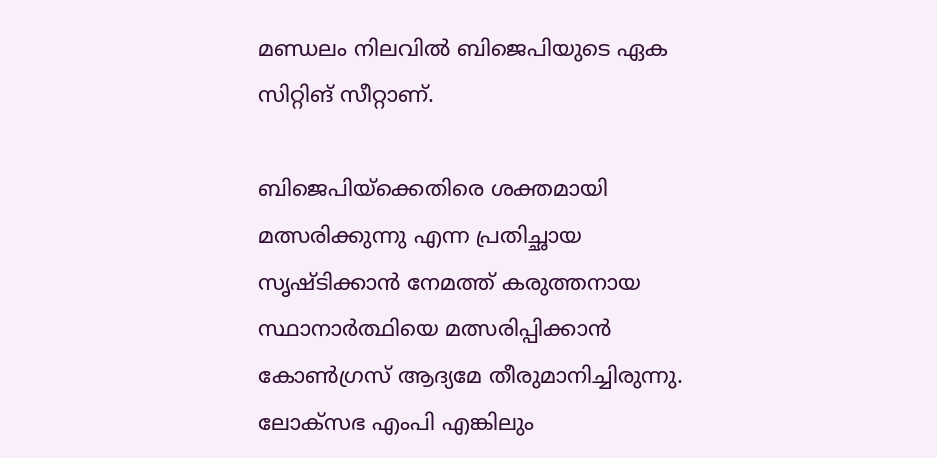മണ്ഡലം നിലവില്‍ ബിജെപിയുടെ ഏക സിറ്റിങ് സീറ്റാണ്.

ബിജെപിയ്‌ക്കെതിരെ ശക്തമായി മത്സരിക്കുന്നു എന്ന പ്രതിച്ഛായ സൃഷ്ടിക്കാന്‍ നേമത്ത് കരുത്തനായ സ്ഥാനാര്‍ത്ഥിയെ മത്സരിപ്പിക്കാന്‍ കോണ്‍ഗ്രസ് ആദ്യമേ തീരുമാനിച്ചിരുന്നു. ലോക്‌സഭ എംപി എങ്കിലും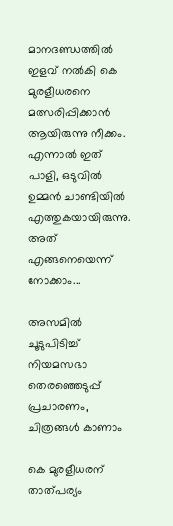മാനദണ്ഡത്തില്‍ ഇളവ് നല്‍കി കെ മുരളീധരനെ മത്സരിപ്പിക്കാന്‍ ആയിരുന്നു നീക്കം. എന്നാല്‍ ഇത് പാളി, ഒടുവില്‍ ഉമ്മന്‍ ചാണ്ടിയില്‍ എത്തുകയായിരുന്നു. അത് എങ്ങനെയെന്ന് നോക്കാം...

അസമില്‍ ചൂടുപിടിച്ച് നിയമസഭാ തെരഞ്ഞെടുപ്പ് പ്രചാരണം, ചിത്രങ്ങള്‍ കാണാം

കെ മുരളീധരന് താത്പര്യം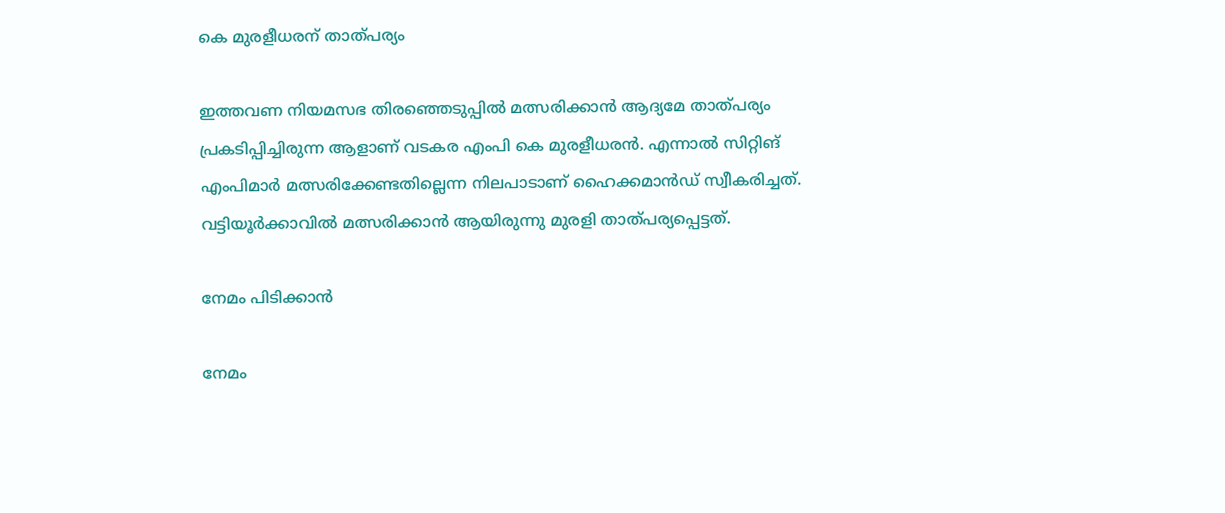കെ മുരളീധരന് താത്പര്യം

ഇത്തവണ നിയമസഭ തിരഞ്ഞെടുപ്പില്‍ മത്സരിക്കാന്‍ ആദ്യമേ താത്പര്യം പ്രകടിപ്പിച്ചിരുന്ന ആളാണ് വടകര എംപി കെ മുരളീധരന്‍. എന്നാല്‍ സിറ്റിങ് എംപിമാര്‍ മത്സരിക്കേണ്ടതില്ലെന്ന നിലപാടാണ് ഹൈക്കമാന്‍ഡ് സ്വീകരിച്ചത്. വട്ടിയൂര്‍ക്കാവില്‍ മത്സരിക്കാന്‍ ആയിരുന്നു മുരളി താത്പര്യപ്പെട്ടത്.

നേമം പിടിക്കാന്‍

നേമം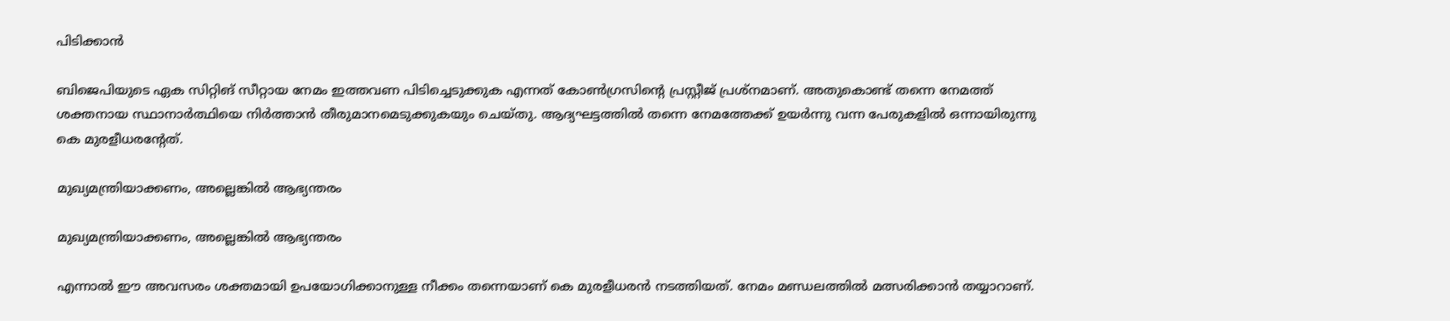പിടിക്കാന്‍

ബിജെപിയുടെ ഏക സിറ്റിങ് സീറ്റായ നേമം ഇത്തവണ പിടിച്ചെടുക്കുക എന്നത് കോണ്‍ഗ്രസിന്റെ പ്രസ്റ്റീജ് പ്രശ്‌നമാണ്. അതുകൊണ്ട് തന്നെ നേമത്ത് ശക്തനായ സ്ഥാനാര്‍ത്ഥിയെ നിര്‍ത്താന്‍ തീരുമാനമെടുക്കുകയും ചെയ്തു. ആദ്യഘട്ടത്തില്‍ തന്നെ നേമത്തേക്ക് ഉയര്‍ന്നു വന്ന പേരുകളില്‍ ഒന്നായിരുന്നു കെ മുരളീധരന്റേത്.

മുഖ്യമന്ത്രിയാക്കണം, അല്ലെങ്കില്‍ ആഭ്യന്തരം

മുഖ്യമന്ത്രിയാക്കണം, അല്ലെങ്കില്‍ ആഭ്യന്തരം

എന്നാല്‍ ഈ അവസരം ശക്തമായി ഉപയോഗിക്കാനുള്ള നീക്കം തന്നെയാണ് കെ മുരളീധരന്‍ നടത്തിയത്. നേമം മണ്ഡലത്തില്‍ മത്സരിക്കാന്‍ തയ്യാറാണ്.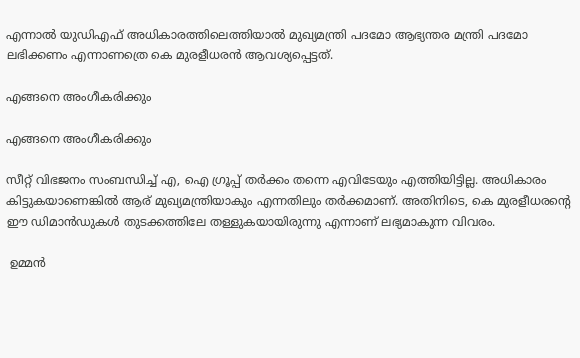എന്നാല്‍ യുഡിഎഫ് അധികാരത്തിലെത്തിയാല്‍ മുഖ്യമന്ത്രി പദമോ ആഭ്യന്തര മന്ത്രി പദമോ ലഭിക്കണം എന്നാണത്രെ കെ മുരളീധരന്‍ ആവശ്യപ്പെട്ടത്.

എങ്ങനെ അംഗീകരിക്കും

എങ്ങനെ അംഗീകരിക്കും

സീറ്റ് വിഭജനം സംബന്ധിച്ച് എ, ഐ ഗ്രൂപ്പ് തര്‍ക്കം തന്നെ എവിടേയും എത്തിയിട്ടില്ല. അധികാരം കിട്ടുകയാണെങ്കില്‍ ആര് മുഖ്യമന്ത്രിയാകും എന്നതിലും തര്‍ക്കമാണ്. അതിനിടെ, കെ മുരളീധരന്റെ ഈ ഡിമാന്‍ഡുകള്‍ തുടക്കത്തിലേ തള്ളുകയായിരുന്നു എന്നാണ് ലഭ്യമാകുന്ന വിവരം.

 ഉമ്മന്‍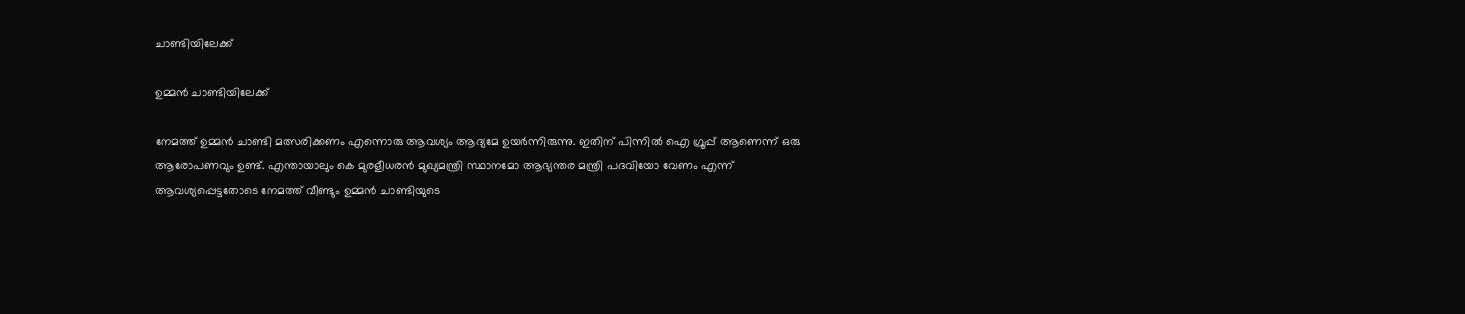ചാണ്ടിയിലേക്ക്

ഉമ്മന്‍ ചാണ്ടിയിലേക്ക്

നേമത്ത് ഉമ്മന്‍ ചാണ്ടി മത്സരിക്കണം എന്നൊരു ആവശ്യം ആദ്യമേ ഉയര്‍ന്നിരുന്നു. ഇതിന് പിന്നില്‍ ഐ ഗ്രൂപ്പ് ആണെന്ന് ഒരു ആരോപണവും ഉണ്ട്. എന്തായാലും കെ മുരളീധരന്‍ മുഖ്യമന്ത്രി സ്ഥാനമോ ആഭ്യന്തര മന്ത്രി പദവിയോ വേണം എന്ന് ആവശ്യപ്പെട്ടതോടെ നേമത്ത് വീണ്ടും ഉമ്മന്‍ ചാണ്ടിയുടെ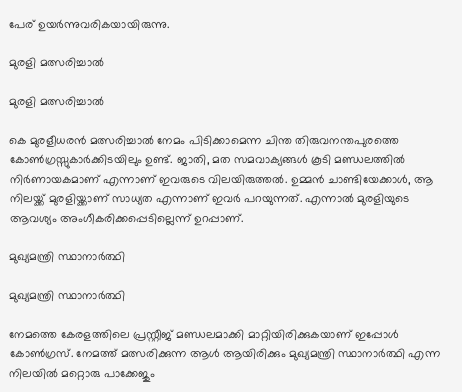പേര് ഉയര്‍ന്നുവരികയായിരുന്നു.

മുരളി മത്സരിച്ചാല്‍

മുരളി മത്സരിച്ചാല്‍

കെ മുരളീധരന്‍ മത്സരിച്ചാല്‍ നേമം പിടിക്കാമെന്ന ചിന്ത തിരുവനന്തപുരത്തെ കോണ്‍ഗ്രസ്സുകാര്‍ക്കിടയിലും ഉണ്ട്. ജാതി, മത സമവാക്യങ്ങള്‍ കൂടി മണ്ഡലത്തില്‍ നിര്‍ണായകമാണ് എന്നാണ് ഇവരുടെ വിലയിരുത്തല്‍. ഉമ്മന്‍ ചാണ്ടിയേക്കാള്‍, ആ നിലയ്ക്ക് മുരളിയ്ക്കാണ് സാധ്യത എന്നാണ് ഇവര്‍ പറയുന്നത്. എന്നാല്‍ മുരളിയുടെ ആവശ്യം അംഗീകരിക്കപ്പെടില്ലെന്ന് ഉറപ്പാണ്.

മുഖ്യമന്ത്രി സ്ഥാനാര്‍ത്ഥി

മുഖ്യമന്ത്രി സ്ഥാനാര്‍ത്ഥി

നേമത്തെ കേരളത്തിലെ പ്രസ്റ്റീജ് മണ്ഡലമാക്കി മാറ്റിയിരിക്കുകയാണ് ഇപ്പോള്‍ കോണ്‍ഗ്രസ്. നേമത്ത് മത്സരിക്കുന്ന ആള്‍ ആയിരിക്കും മുഖ്യമന്ത്രി സ്ഥാനാര്‍ത്ഥി എന്ന നിലയില്‍ മറ്റൊരു പാക്കേജും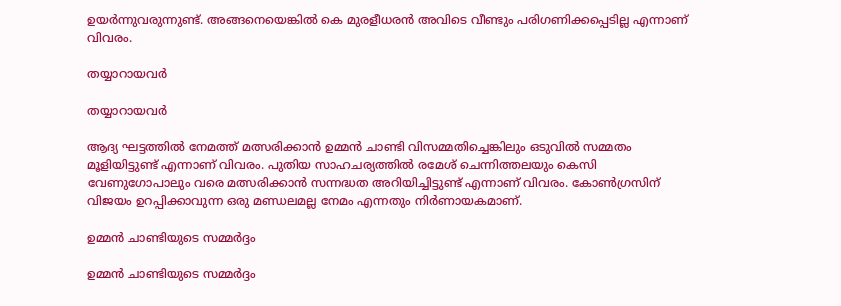ഉയര്‍ന്നുവരുന്നുണ്ട്. അങ്ങനെയെങ്കില്‍ കെ മുരളീധരന്‍ അവിടെ വീണ്ടും പരിഗണിക്കപ്പെടില്ല എന്നാണ് വിവരം.

തയ്യാറായവര്‍

തയ്യാറായവര്‍

ആദ്യ ഘട്ടത്തില്‍ നേമത്ത് മത്സരിക്കാന്‍ ഉമ്മന്‍ ചാണ്ടി വിസമ്മതിച്ചെങ്കിലും ഒടുവില്‍ സമ്മതം മൂളിയിട്ടുണ്ട് എന്നാണ് വിവരം. പുതിയ സാഹചര്യത്തില്‍ രമേശ് ചെന്നിത്തലയും കെസി വേണുഗോപാലും വരെ മത്സരിക്കാന്‍ സന്നദ്ധത അറിയിച്ചിട്ടുണ്ട് എന്നാണ് വിവരം. കോണ്‍ഗ്രസിന് വിജയം ഉറപ്പിക്കാവുന്ന ഒരു മണ്ഡലമല്ല നേമം എന്നതും നിര്‍ണായകമാണ്.

ഉമ്മന്‍ ചാണ്ടിയുടെ സമ്മര്‍ദ്ദം

ഉമ്മന്‍ ചാണ്ടിയുടെ സമ്മര്‍ദ്ദം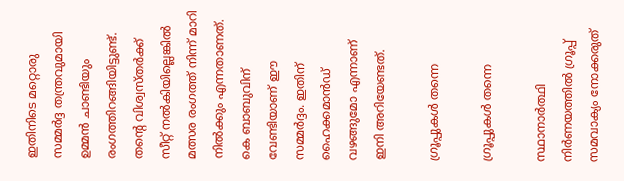ഇതിനിടെ മറ്റൊരു സമ്മര്‍ദ്ദ തന്ത്രവുമായി ഉമ്മന്‍ ചാണ്ടിയും രംഗത്തിറങ്ങിയിട്ടുണ്ട്. തന്റെ വിശ്വസ്തര്‍ക്ക് സീറ്റ് നല്‍കിയില്ലെങ്കില്‍ മത്സര രംഗത്ത് നിന്ന് മാറി നില്‍ക്കും എന്നതാണത്. കെ ബാബുവിന് വേണ്ടിയാണ് ഈ സമ്മര്‍ദ്ദം. ഇതിന് ഹൈക്കമാന്‍ഡ് വഴങ്ങുമോ എന്നാണ് ഇനി അറിയേണ്ടത്.

ഗ്രൂപ്പുകള്‍ തന്നെ

ഗ്രൂപ്പുകള്‍ തന്നെ

സ്ഥാനാര്‍ത്ഥി നിര്‍ണയത്തില്‍ ഗ്രൂപ്പ് സമവാക്യം നോക്കരുത്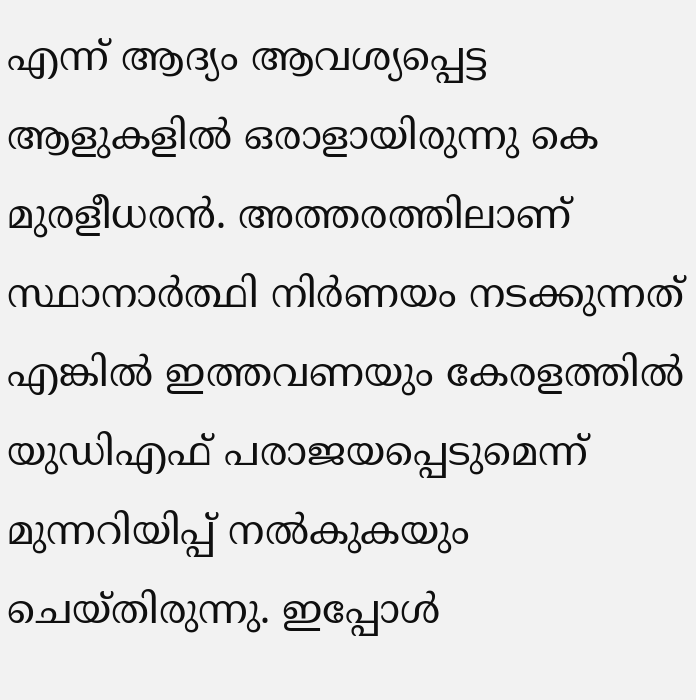എന്ന് ആദ്യം ആവശ്യപ്പെട്ട ആളുകളില്‍ ഒരാളായിരുന്നു കെ മുരളീധരന്‍. അത്തരത്തിലാണ് സ്ഥാനാര്‍ത്ഥി നിര്‍ണയം നടക്കുന്നത് എങ്കില്‍ ഇത്തവണയും കേരളത്തില്‍ യുഡിഎഫ് പരാജയപ്പെടുമെന്ന് മുന്നറിയിപ്പ് നല്‍കുകയും ചെയ്തിരുന്നു. ഇപ്പോള്‍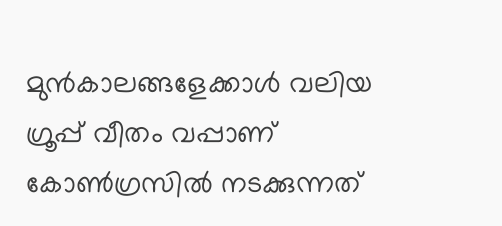മുന്‍കാലങ്ങളേക്കാള്‍ വലിയ ഗ്രൂപ്പ് വീതം വപ്പാണ് കോണ്‍ഗ്രസില്‍ നടക്കുന്നത്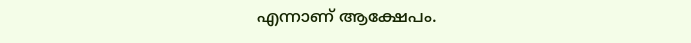എന്നാണ് ആക്ഷേപം.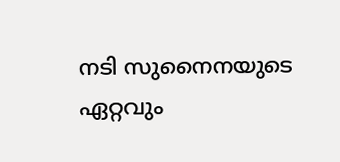നടി സുനൈനയുടെ ഏറ്റവും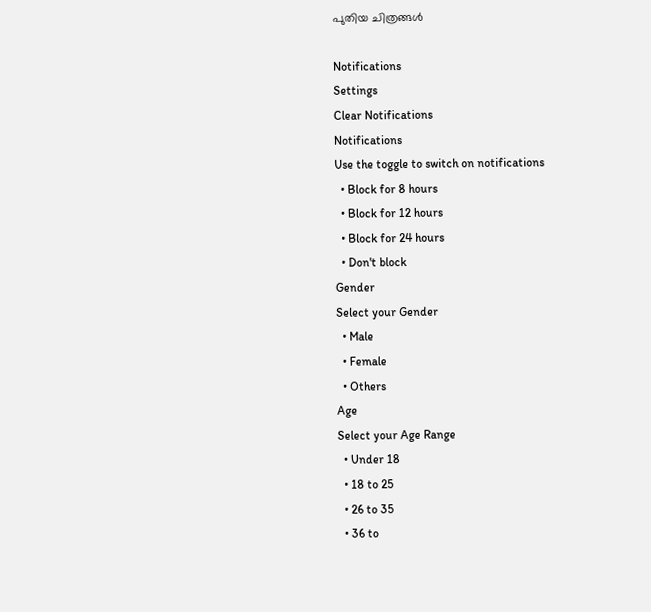പുതിയ ചിത്രങ്ങള്‍

Notifications
Settings
Clear Notifications
Notifications
Use the toggle to switch on notifications
  • Block for 8 hours
  • Block for 12 hours
  • Block for 24 hours
  • Don't block
Gender
Select your Gender
  • Male
  • Female
  • Others
Age
Select your Age Range
  • Under 18
  • 18 to 25
  • 26 to 35
  • 36 to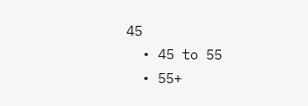45
  • 45 to 55
  • 55+